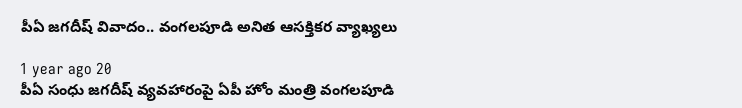పీఏ జగదీష్ వివాదం.. వంగలపూడి అనిత ఆసక్తికర వ్యాఖ్యలు

1 year ago 20
పీఏ సంధు జగదీష్ వ్యవహారంపై ఏపీ హోం మంత్రి వంగలపూడి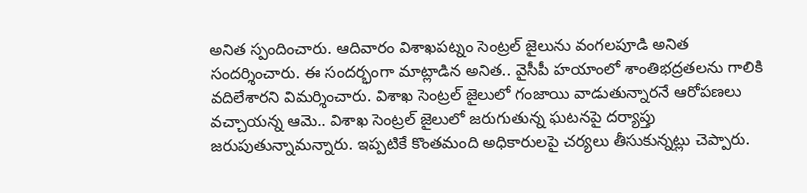అనిత స్పందించారు. ఆదివారం విశాఖపట్నం సెంట్రల్ జైలును వంగలపూడి అనిత సందర్శించారు. ఈ సందర్భంగా మాట్లాడిన అనిత.. వైసీపీ హయాంలో శాంతిభద్రతలను గాలికి వదిలేశారని విమర్శించారు. విశాఖ సెంట్రల్ జైలులో గంజాయి వాడుతున్నారనే ఆరోపణలు వచ్చాయన్న ఆమె.. విశాఖ సెంట్రల్‌ జైలులో జరుగుతున్న ఘటనపై దర్యాప్తు జరుపుతున్నామన్నారు. ఇప్పటికే కొంతమంది అధికారులపై చర్యలు తీసుకున్నట్లు చెప్పారు.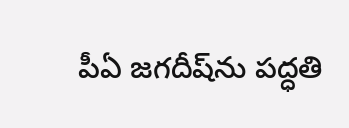పీఏ జగదీష్‌ను పద్ధతి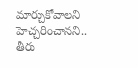మార్చుకోవాలని హెచ్చరించానని.. తీరు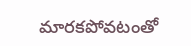మారకపోవటంతో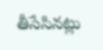తీసేసినట్లు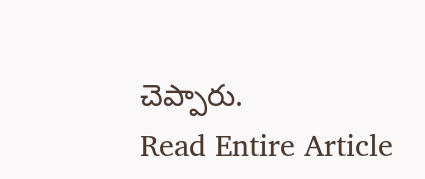చెప్పారు.
Read Entire Article